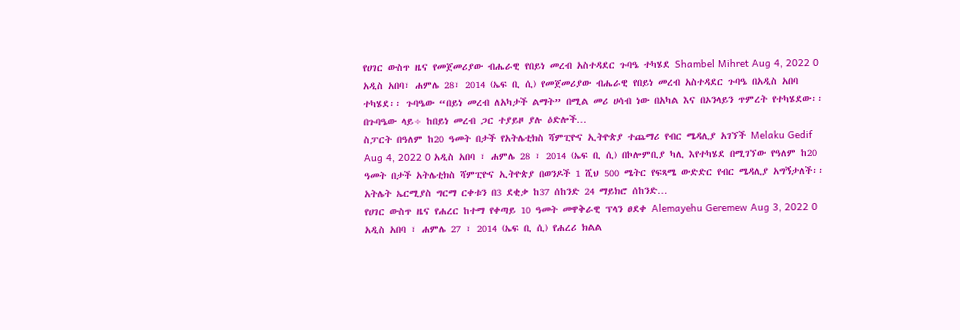የሀገር ውስጥ ዜና የመጀመሪያው ብሔራዊ የበይነ መረብ አስተዳደር ጉባዔ ተካሄደ Shambel Mihret Aug 4, 2022 0 አዲስ አበባ፣ ሐምሌ 28፣ 2014 (ኤፍ ቢ ሲ) የመጀመሪያው ብሔራዊ የበይነ መረብ አስተዳደር ጉባዔ በአዲስ አበባ ተካሄደ፡፡ ጉባዔው “በይነ መረብ ለአካታች ልማት” በሚል መሪ ሀሳብ ነው በአካል እና በኦንላይን ጥምረት የተካሄደው፡፡ በጉባዔው ላይ÷ ከበይነ መረብ ጋር ተያይዞ ያሉ ዕድሎች…
ስፓርት በዓለም ከ20 ዓመት በታች የአትሌቲክስ ሻምፒዮና ኢትዮጵያ ተጨማሪ የብር ሜዳሊያ አገኘች Melaku Gedif Aug 4, 2022 0 አዲስ አበባ ፣ ሐምሌ 28 ፣ 2014 (ኤፍ ቢ ሲ) በኮሎምቢያ ካሊ እየተካሄደ በሚገኘው የዓለም ከ20 ዓመት በታች አትሌቲክስ ሻምፒዮና ኢትዮጵያ በወንዶች 1 ሺህ 500 ሜትር የፍጻሜ ውድድር የብር ሜዳሊያ አግኝታለች፡፡ አትሌት ኤርሚያስ ግርማ ርቀቱን በ3 ደቂቃ ከ37 ሰከንድ 24 ማይክሮ ሰከንድ…
የሀገር ውስጥ ዜና የሐረር ከተማ የቀጣይ 10 ዓመት መዋቅራዊ ፕላን ፀደቀ Alemayehu Geremew Aug 3, 2022 0 አዲስ አበባ ፣ ሐምሌ 27 ፣ 2014 (ኤፍ ቢ ሲ) የሐረሪ ክልል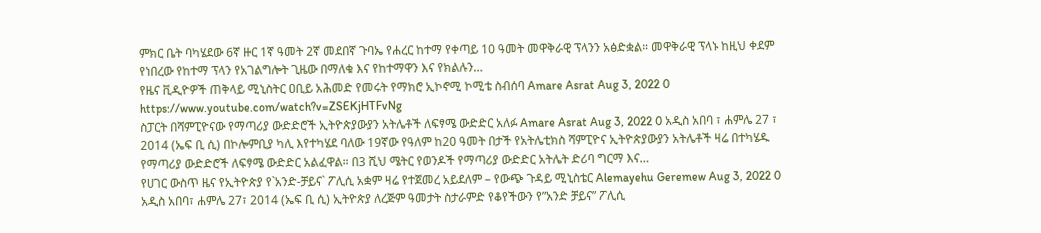ምክር ቤት ባካሄደው 6ኛ ዙር 1ኛ ዓመት 2ኛ መደበኛ ጉባኤ የሐረር ከተማ የቀጣይ 10 ዓመት መዋቅራዊ ፕላንን አፅድቋል። መዋቅራዊ ፕላኑ ከዚህ ቀደም የነበረው የከተማ ፕላን የአገልግሎት ጊዜው በማለቁ እና የከተማዋን እና የክልሉን…
የዜና ቪዲዮዎች ጠቅላይ ሚኒስትር ዐቢይ አሕመድ የመሩት የማክሮ ኢኮኖሚ ኮሚቴ ስብሰባ Amare Asrat Aug 3, 2022 0 https://www.youtube.com/watch?v=ZSEKjHTFvNg
ስፓርት በሻምፒዮናው የማጣሪያ ውድድሮች ኢትዮጵያውያን አትሌቶች ለፍፃሜ ውድድር አለፉ Amare Asrat Aug 3, 2022 0 አዲስ አበባ ፣ ሐምሌ 27 ፣ 2014 (ኤፍ ቢ ሲ) በኮሎምቢያ ካሊ እየተካሄደ ባለው 19ኛው የዓለም ከ20 ዓመት በታች የአትሌቲክስ ሻምፒዮና ኢትዮጵያውያን አትሌቶች ዛሬ በተካሄዱ የማጣሪያ ውድድሮች ለፍፃሜ ውድድር አልፈዋል። በ3 ሺህ ሜትር የወንዶች የማጣሪያ ውድድር አትሌት ድሪባ ግርማ እና…
የሀገር ውስጥ ዜና የኢትዮጵያ የ`አንድ-ቻይና` ፖሊሲ አቋም ዛሬ የተጀመረ አይደለም – የውጭ ጉዳይ ሚኒስቴር Alemayehu Geremew Aug 3, 2022 0 አዲስ አበባ፣ ሐምሌ 27፣ 2014 (ኤፍ ቢ ሲ) ኢትዮጵያ ለረጅም ዓመታት ስታራምድ የቆየችውን የ”አንድ ቻይና” ፖሊሲ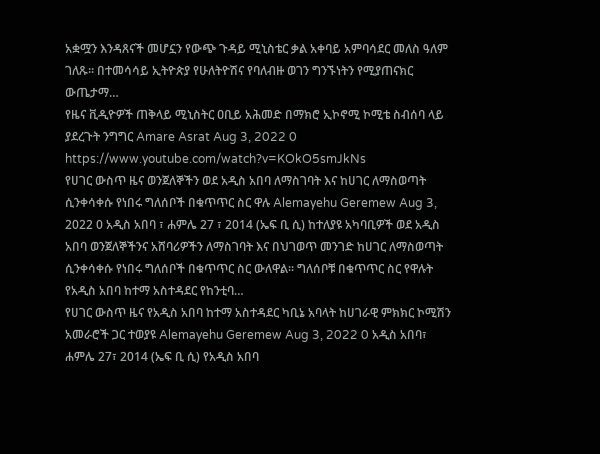አቋሟን እንዳጸናች መሆኗን የውጭ ጉዳይ ሚኒስቴር ቃል አቀባይ አምባሳደር መለስ ዓለም ገለጹ። በተመሳሳይ ኢትዮጵያ የሁለትዮሽና የባለብዙ ወገን ግንኙነትን የሚያጠናክር ውጤታማ…
የዜና ቪዲዮዎች ጠቅላይ ሚኒስትር ዐቢይ አሕመድ በማክሮ ኢኮኖሚ ኮሚቴ ስብሰባ ላይ ያደረጉት ንግግር Amare Asrat Aug 3, 2022 0 https://www.youtube.com/watch?v=KOkO5smJkNs
የሀገር ውስጥ ዜና ወንጀለኞችን ወደ አዲስ አበባ ለማስገባት እና ከሀገር ለማስወጣት ሲንቀሳቀሱ የነበሩ ግለሰቦች በቁጥጥር ስር ዋሉ Alemayehu Geremew Aug 3, 2022 0 አዲስ አበባ ፣ ሐምሌ 27 ፣ 2014 (ኤፍ ቢ ሲ) ከተለያዩ አካባቢዎች ወደ አዲስ አበባ ወንጀለኞችንና አሸባሪዎችን ለማስገባት እና በህገወጥ መንገድ ከሀገር ለማስወጣት ሲንቀሳቀሱ የነበሩ ግለሰቦች በቁጥጥር ስር ውለዋል፡፡ ግለሰቦቹ በቁጥጥር ስር የዋሉት የአዲስ አበባ ከተማ አስተዳደር የከንቲባ…
የሀገር ውስጥ ዜና የአዲስ አበባ ከተማ አስተዳደር ካቢኔ አባላት ከሀገራዊ ምክክር ኮሚሽን አመራሮች ጋር ተወያዩ Alemayehu Geremew Aug 3, 2022 0 አዲስ አበባ፣ ሐምሌ 27፣ 2014 (ኤፍ ቢ ሲ) የአዲስ አበባ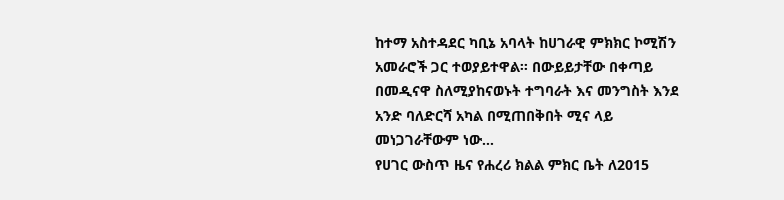ከተማ አስተዳደር ካቢኔ አባላት ከሀገራዊ ምክክር ኮሚሽን አመራሮች ጋር ተወያይተዋል፡፡ በውይይታቸው በቀጣይ በመዲናዋ ስለሚያከናወኑት ተግባራት እና መንግስት እንደ አንድ ባለድርሻ አካል በሚጠበቅበት ሚና ላይ መነጋገራቸውም ነው…
የሀገር ውስጥ ዜና የሐረሪ ክልል ምክር ቤት ለ2015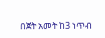በጀት አመት ከ3 ነጥብ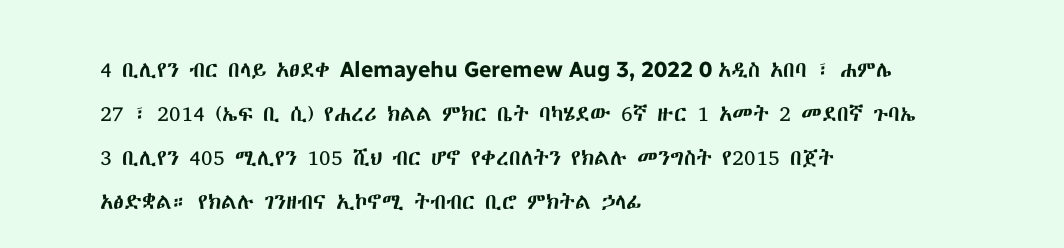4 ቢሊየን ብር በላይ አፀደቀ Alemayehu Geremew Aug 3, 2022 0 አዲስ አበባ ፣ ሐምሌ 27 ፣ 2014 (ኤፍ ቢ ሲ) የሐረሪ ክልል ምክር ቤት ባካሄደው 6ኛ ዙር 1 አመት 2 መደበኛ ጉባኤ 3 ቢሊየን 405 ሚሊየን 105 ሺህ ብር ሆኖ የቀረበለትን የክልሉ መንግስት የ2015 በጀት አፅድቋል። የክልሉ ገንዘብና ኢኮኖሚ ትብብር ቢሮ ምክትል ኃላፊ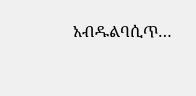አብዱልባሲጥ…